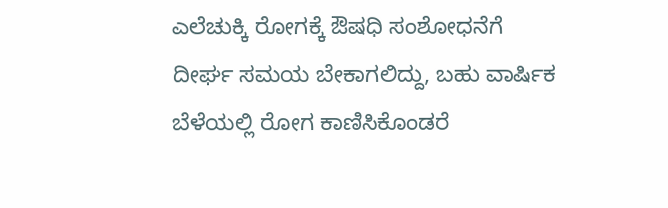ಎಲೆಚುಕ್ಕಿ ರೋಗಕ್ಕೆ ಔಷಧಿ ಸಂಶೋಧನೆಗೆ ದೀರ್ಘ ಸಮಯ ಬೇಕಾಗಲಿದ್ದು, ಬಹು ವಾರ್ಷಿಕ ಬೆಳೆಯಲ್ಲಿ ರೋಗ ಕಾಣಿಸಿಕೊಂಡರೆ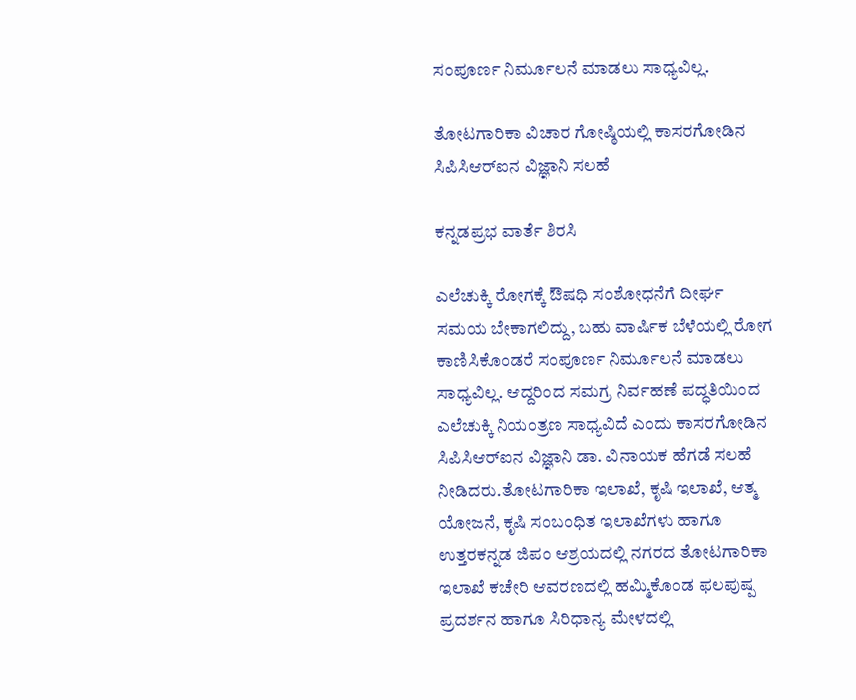ಸಂಪೂರ್ಣ ನಿರ್ಮೂಲನೆ ಮಾಡಲು ಸಾಧ್ಯವಿಲ್ಲ.

ತೋಟಗಾರಿಕಾ ವಿಚಾರ ಗೋಷ್ಠಿಯಲ್ಲಿ ಕಾಸರಗೋಡಿನ ಸಿಪಿಸಿಆರ್‌ಐನ ವಿಜ್ಞಾನಿ ಸಲಹೆ

ಕನ್ನಡಪ್ರಭ ವಾರ್ತೆ ಶಿರಸಿ

ಎಲೆಚುಕ್ಕಿ ರೋಗಕ್ಕೆ ಔಷಧಿ ಸಂಶೋಧನೆಗೆ ದೀರ್ಘ ಸಮಯ ಬೇಕಾಗಲಿದ್ದು, ಬಹು ವಾರ್ಷಿಕ ಬೆಳೆಯಲ್ಲಿ ರೋಗ ಕಾಣಿಸಿಕೊಂಡರೆ ಸಂಪೂರ್ಣ ನಿರ್ಮೂಲನೆ ಮಾಡಲು ಸಾಧ್ಯವಿಲ್ಲ. ಆದ್ದರಿಂದ ಸಮಗ್ರ ನಿರ್ವಹಣೆ ಪದ್ಧತಿಯಿಂದ ಎಲೆಚುಕ್ಕಿ ನಿಯಂತ್ರಣ ಸಾಧ್ಯವಿದೆ ಎಂದು ಕಾಸರಗೋಡಿನ ಸಿಪಿಸಿಆರ್‌ಐನ ವಿಜ್ಞಾನಿ ಡಾ. ವಿನಾಯಕ ಹೆಗಡೆ ಸಲಹೆ ನೀಡಿದರು.ತೋಟಗಾರಿಕಾ ಇಲಾಖೆ, ಕೃಷಿ ಇಲಾಖೆ, ಆತ್ಮ ಯೋಜನೆ, ಕೃಷಿ ಸಂಬಂಧಿತ ಇಲಾಖೆಗಳು ಹಾಗೂ ಉತ್ತರಕನ್ನಡ ಜಿಪಂ ಆಶ್ರಯದಲ್ಲಿ ನಗರದ ತೋಟಗಾರಿಕಾ ಇಲಾಖೆ ಕಚೇರಿ ಆವರಣದಲ್ಲಿ ಹಮ್ಮಿಕೊಂಡ ಫಲಪುಷ್ಪ ಪ್ರದರ್ಶನ ಹಾಗೂ ಸಿರಿಧಾನ್ಯ ಮೇಳದಲ್ಲಿ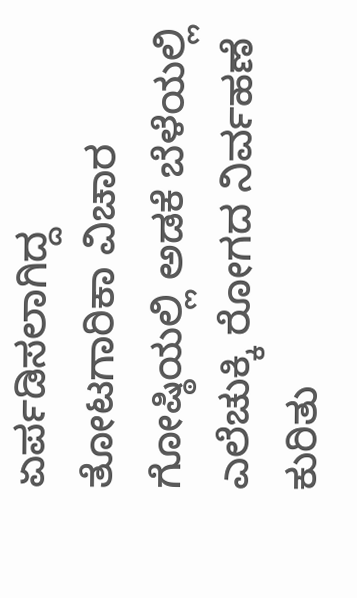ಏರ್ಪಡಿಸಲಾಗಿದ್ದ ತೋಟಗಾರಿಕಾ ವಿಚಾರ ಗೋಷ್ಠಿಯಲ್ಲಿ ಅಡಕೆ ಬೆಳೆಯಲ್ಲಿ ಎಲೆಚುಕ್ಕಿ ರೋಗದ ನಿರ್ವಹಣೆ ಕುರಿತು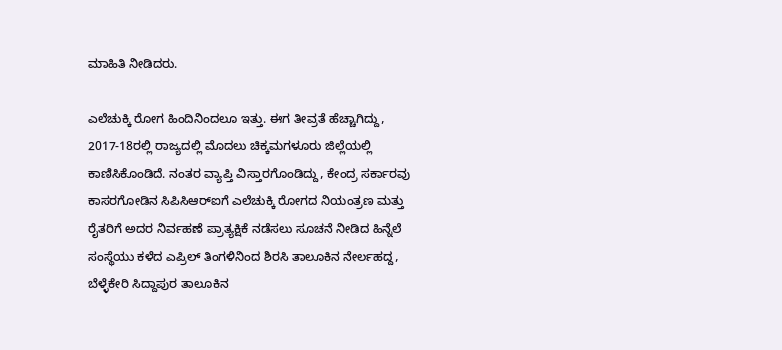ಮಾಹಿತಿ ನೀಡಿದರು.

ಎಲೆಚುಕ್ಕಿ ರೋಗ ಹಿಂದಿನಿಂದಲೂ ಇತ್ತು. ಈಗ ತೀವ್ರತೆ ಹೆಚ್ಚಾಗಿದ್ದು, 2017-18ರಲ್ಲಿ ರಾಜ್ಯದಲ್ಲಿ ಮೊದಲು ಚಿಕ್ಕಮಗಳೂರು ಜಿಲ್ಲೆಯಲ್ಲಿ ಕಾಣಿಸಿಕೊಂಡಿದೆ. ನಂತರ ವ್ಯಾಪ್ತಿ ವಿಸ್ತಾರಗೊಂಡಿದ್ದು, ಕೇಂದ್ರ ಸರ್ಕಾರವು ಕಾಸರಗೋಡಿನ ಸಿಪಿಸಿಆರ್‌ಐಗೆ ಎಲೆಚುಕ್ಕಿ ರೋಗದ ನಿಯಂತ್ರಣ ಮತ್ತು ರೈತರಿಗೆ ಅದರ ನಿರ್ವಹಣೆ ಪ್ರಾತ್ಯಕ್ಷಿಕೆ ನಡೆಸಲು ಸೂಚನೆ ನೀಡಿದ ಹಿನ್ನೆಲೆ ಸಂಸ್ಥೆಯು ಕಳೆದ ಎಪ್ರಿಲ್ ತಿಂಗಳಿನಿಂದ ಶಿರಸಿ ತಾಲೂಕಿನ ನೇರ್ಲಹದ್ದ, ಬೆಳ್ಳೆಕೇರಿ ಸಿದ್ದಾಪುರ ತಾಲೂಕಿನ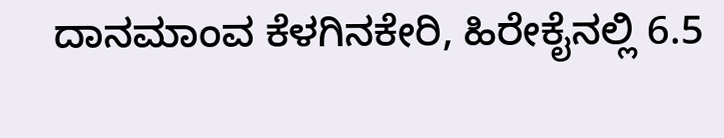ದಾನಮಾಂವ ಕೆಳಗಿನಕೇರಿ, ಹಿರೇಕೈನಲ್ಲಿ 6.5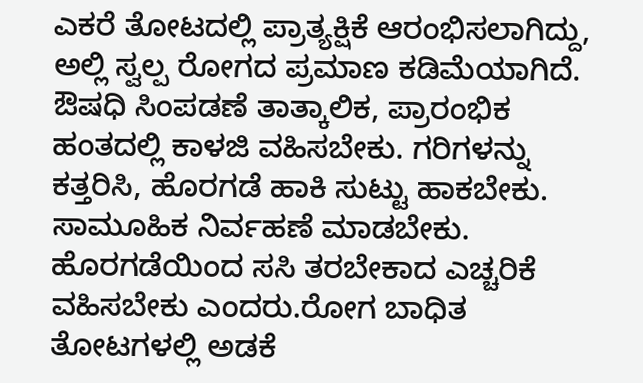ಎಕರೆ ತೋಟದಲ್ಲಿ ಪ್ರಾತ್ಯಕ್ಷಿಕೆ ಆರಂಭಿಸಲಾಗಿದ್ದು, ಅಲ್ಲಿ ಸ್ವಲ್ಪ ರೋಗದ ಪ್ರಮಾಣ ಕಡಿಮೆಯಾಗಿದೆ. ಔಷಧಿ ಸಿಂಪಡಣೆ ತಾತ್ಕಾಲಿಕ, ಪ್ರಾರಂಭಿಕ ಹಂತದಲ್ಲಿ ಕಾಳಜಿ ವಹಿಸಬೇಕು. ಗರಿಗಳನ್ನು ಕತ್ತರಿಸಿ, ಹೊರಗಡೆ ಹಾಕಿ ಸುಟ್ಟು ಹಾಕಬೇಕು. ಸಾಮೂಹಿಕ ನಿರ್ವಹಣೆ ಮಾಡಬೇಕು. ಹೊರಗಡೆಯಿಂದ ಸಸಿ ತರಬೇಕಾದ ಎಚ್ಚರಿಕೆ ವಹಿಸಬೇಕು ಎಂದರು.ರೋಗ ಬಾಧಿತ ತೋಟಗಳಲ್ಲಿ ಅಡಕೆ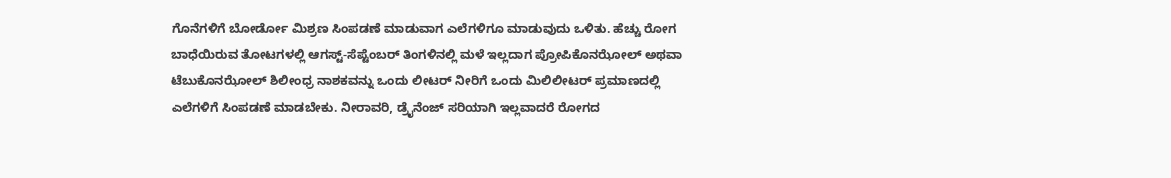ಗೊನೆಗಳಿಗೆ ಬೋರ್ಡೋ ಮಿಶ್ರಣ ಸಿಂಪಡಣೆ ಮಾಡುವಾಗ ಎಲೆಗಳಿಗೂ ಮಾಡುವುದು ಒಳಿತು. ಹೆಚ್ಚು ರೋಗ ಬಾಧೆಯಿರುವ ತೋಟಗಳಲ್ಲಿ ಆಗಸ್ಟ್‌-ಸೆಪ್ಟೆಂಬರ್‌ ತಿಂಗಳಿನಲ್ಲಿ ಮಳೆ ಇಲ್ಲದಾಗ ಪ್ರೋಪಿಕೊನಝೋಲ್‌ ಅಥವಾ ಟೆಬುಕೊನಝೋಲ್‌ ಶಿಲೀಂಧ್ರ ನಾಶಕವನ್ನು ಒಂದು ಲೀಟರ್ ನೀರಿಗೆ ಒಂದು ಮಿಲಿಲೀಟರ್‌ ಪ್ರಮಾಣದಲ್ಲಿ ಎಲೆಗಳಿಗೆ ಸಿಂಪಡಣೆ ಮಾಡಬೇಕು. ನೀರಾವರಿ, ಡ್ರೈನೆಂಜ್ ಸರಿಯಾಗಿ ಇಲ್ಲವಾದರೆ ರೋಗದ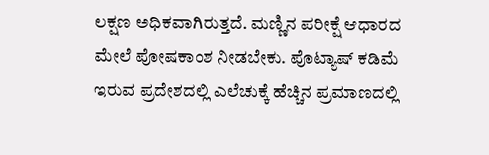ಲಕ್ಷಣ ಅಧಿಕವಾಗಿರುತ್ತದೆ. ಮಣ್ಣಿನ ಪರೀಕ್ಷೆ ಆಧಾರದ ಮೇಲೆ ಪೋಷಕಾಂಶ ನೀಡಬೇಕು. ಪೊಟ್ಯಾಷ್ ಕಡಿಮೆ ಇರುವ ಪ್ರದೇಶದಲ್ಲಿ ಎಲೆಚುಕ್ಕೆ ಹೆಚ್ಚಿನ ಪ್ರಮಾಣದಲ್ಲಿ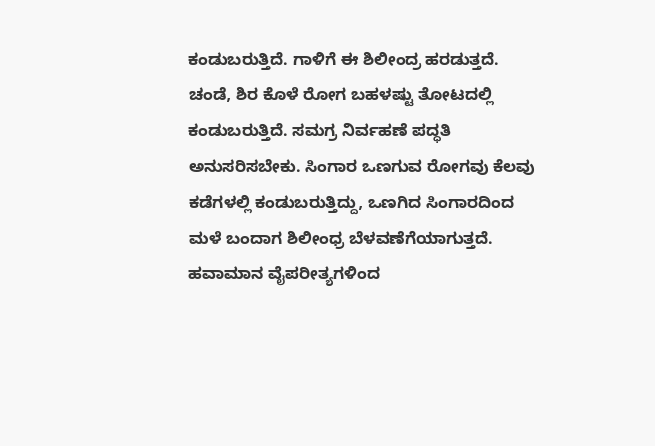ಕಂಡುಬರುತ್ತಿದೆ. ಗಾಳಿಗೆ ಈ ಶಿಲೀಂದ್ರ ಹರಡುತ್ತದೆ. ಚಂಡೆ, ಶಿರ ಕೊಳೆ ರೋಗ ಬಹಳಷ್ಟು ತೋಟದಲ್ಲಿ ಕಂಡುಬರುತ್ತಿದೆ. ಸಮಗ್ರ ನಿರ್ವಹಣೆ ಪದ್ಧತಿ ಅನುಸರಿಸಬೇಕು. ಸಿಂಗಾರ ಒಣಗುವ ರೋಗವು ಕೆಲವು ಕಡೆಗಳಲ್ಲಿ ಕಂಡುಬರುತ್ತಿದ್ದು, ಒಣಗಿದ ಸಿಂಗಾರದಿಂದ ಮಳೆ ಬಂದಾಗ ಶಿಲೀಂಧ್ರ ಬೆಳವಣೆಗೆಯಾಗುತ್ತದೆ. ಹವಾಮಾನ ವೈಪರೀತ್ಯಗಳಿಂದ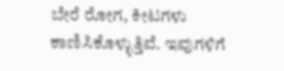ಬೇರೆ ರೋಗ, ಕೀಟಗಳು ಕಾಣಿಸಿಕೊಳ್ಳುತ್ತಿವೆ. ಇವುಗಳಿಗೆ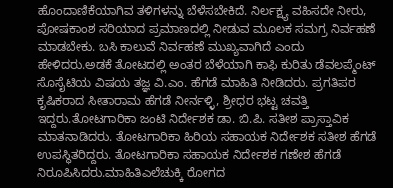ಹೊಂದಾಣಿಕೆಯಾಗಿವ ತಳಿಗಳನ್ನು ಬೆಳೆಸಬೇಕಿದೆ. ನಿರ್ಲಕ್ಷ್ಯ ವಹಿಸದೇ ನೀರು, ಪೋಷಕಾಂಶ ಸರಿಯಾದ ಪ್ರಮಾಣದಲ್ಲಿ ನೀಡುವ ಮೂಲಕ ಸಮಗ್ರ ನಿರ್ವಹಣೆ ಮಾಡಬೇಕು. ಬಸಿ ಕಾಲುವೆ ನಿರ್ವಹಣೆ ಮುಖ್ಯವಾಗಿದೆ ಎಂದು ಹೇಳಿದರು.ಅಡಕೆ ತೋಟದಲ್ಲಿ ಅಂತರ ಬೆಳೆಯಾಗಿ ಕಾಫಿ ಕುರಿತು ಡೆವಲಪ್ಮೆಂಟ್ ಸೊಸೈಟಿಯ ವಿಷಯ ತಜ್ಞ ವಿ.ಎಂ. ಹೆಗಡೆ ಮಾಹಿತಿ ನೀಡಿದರು. ಪ್ರಗತಿಪರ ಕೃಷಿಕರಾದ ಸೀತಾರಾಮ ಹೆಗಡೆ ನೀರ್ನಳ್ಳಿ, ಶ್ರೀಧರ ಭಟ್ಟ ಚವತ್ತಿ ಇದ್ದರು.ತೋಟಗಾರಿಕಾ ಜಂಟಿ ನಿರ್ದೇಶಕ ಡಾ. ಬಿ.ಪಿ. ಸತೀಶ ಪ್ರಾಸ್ತಾವಿಕ ಮಾತನಾಡಿದರು. ತೋಟಗಾರಿಕಾ ಹಿರಿಯ ಸಹಾಯಕ ನಿರ್ದೇಶಕ ಸತೀಶ ಹೆಗಡೆ ಉಪಸ್ಥಿತರಿದ್ದರು. ತೋಟಗಾರಿಕಾ ಸಹಾಯಕ ನಿರ್ದೇಶಕ ಗಣೇಶ ಹೆಗಡೆ ನಿರೂಪಿಸಿದರು.ಮಾಹಿತಿಎಲೆಚುಕ್ಕಿ ರೋಗದ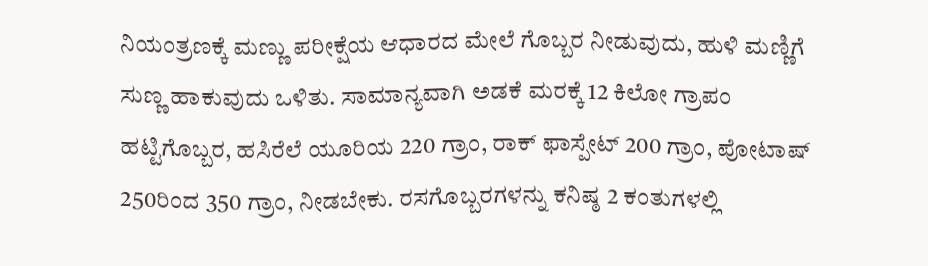ನಿಯಂತ್ರಣಕ್ಕೆ ಮಣ್ಣು ಪರೀಕ್ಷೆಯ ಆಧಾರದ ಮೇಲೆ ಗೊಬ್ಬರ ನೀಡುವುದು, ಹುಳಿ ಮಣ್ಣಿಗೆ ಸುಣ್ಣ ಹಾಕುವುದು ಒಳಿತು. ಸಾಮಾನ್ಯವಾಗಿ ಅಡಕೆ ಮರಕ್ಕೆ 12 ಕಿಲೋ ಗ್ರಾಪಂ ಹಟ್ಟಿಗೊಬ್ಬರ, ಹಸಿರೆಲೆ ಯೂರಿಯ 220 ಗ್ರಾಂ, ರಾಕ್‌ ಫಾಸ್ಪೇಟ್‌ 200 ಗ್ರಾಂ, ಪೋಟಾಷ್‌ 250ರಿಂದ 350 ಗ್ರಾಂ, ನೀಡಬೇಕು. ರಸಗೊಬ್ಬರಗಳನ್ನು ಕನಿಷ್ಠ 2 ಕಂತುಗಳಲ್ಲಿ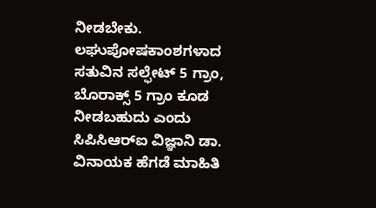ನೀಡಬೇಕು. ಲಘುಪೋಷಕಾಂಶಗಳಾದ ಸತುವಿನ ಸಲ್ಫೇಟ್‌ 5 ಗ್ರಾಂ, ಬೊರಾಕ್ಸ್‌ 5 ಗ್ರಾಂ ಕೂಡ ನೀಡಬಹುದು ಎಂದು ಸಿಪಿಸಿಆರ್‌ಐ ವಿಜ್ಞಾನಿ ಡಾ. ವಿನಾಯಕ ಹೆಗಡೆ ಮಾಹಿತಿ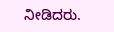ನೀಡಿದರು.